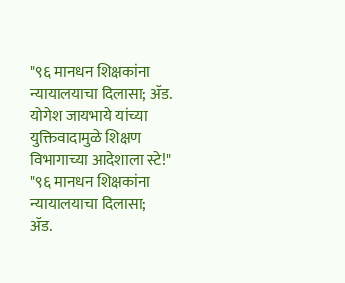"९६ मानधन शिक्षकांना न्यायालयाचा दिलासा; ॲड. योगेश जायभाये यांच्या युक्तिवादामुळे शिक्षण विभागाच्या आदेशाला स्टे!"
"९६ मानधन शिक्षकांना न्यायालयाचा दिलासा;
ॲड.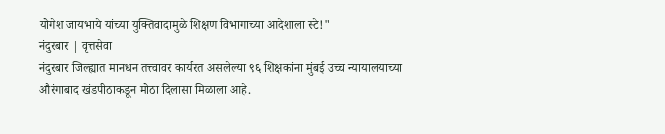योगेश जायभाये यांच्या युक्तिवादामुळे शिक्षण विभागाच्या आदेशाला स्टे!"
नंदुरबार | वृत्तसेवा
नंदुरबार जिल्ह्यात मानधन तत्त्वावर कार्यरत असलेल्या ९६ शिक्षकांना मुंबई उच्च न्यायालयाच्या औरंगाबाद खंडपीठाकडून मोठा दिलासा मिळाला आहे.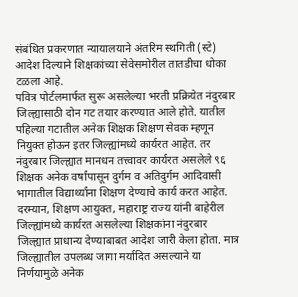संबंधित प्रकरणात न्यायालयाने अंतरिम स्थगिती (स्टे) आदेश दिल्याने शिक्षकांच्या सेवेसमोरील तातडीचा धोका टळला आहे.
पवित्र पोर्टलमार्फत सुरू असलेल्या भरती प्रक्रियेत नंदुरबार जिल्ह्यासाठी दोन गट तयार करण्यात आले होते. यातील पहिल्या गटातील अनेक शिक्षक शिक्षण सेवक म्हणून नियुक्त होऊन इतर जिल्ह्यांमध्ये कार्यरत आहेत. तर नंदुरबार जिल्ह्यात मानधन तत्त्वावर कार्यरत असलेले ९६ शिक्षक अनेक वर्षांपासून दुर्गम व अतिदुर्गम आदिवासी भागातील विद्यार्थ्यांना शिक्षण देण्याचे कार्य करत आहेत.
दरम्यान, शिक्षण आयुक्त, महाराष्ट्र राज्य यांनी बाहेरील जिल्ह्यांमध्ये कार्यरत असलेल्या शिक्षकांना नंदुरबार जिल्ह्यात प्राधान्य देण्याबाबत आदेश जारी केला होता. मात्र जिल्ह्यातील उपलब्ध जागा मर्यादित असल्याने या निर्णयामुळे अनेक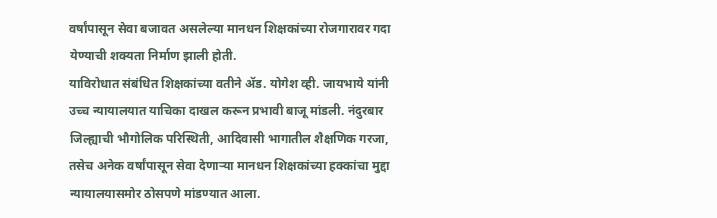वर्षांपासून सेवा बजावत असलेल्या मानधन शिक्षकांच्या रोजगारावर गदा येण्याची शक्यता निर्माण झाली होती.
याविरोधात संबंधित शिक्षकांच्या वतीने ॲड. योगेश व्ही. जायभाये यांनी उच्च न्यायालयात याचिका दाखल करून प्रभावी बाजू मांडली. नंदुरबार जिल्ह्याची भौगोलिक परिस्थिती, आदिवासी भागातील शैक्षणिक गरजा, तसेच अनेक वर्षांपासून सेवा देणाऱ्या मानधन शिक्षकांच्या हक्कांचा मुद्दा न्यायालयासमोर ठोसपणे मांडण्यात आला.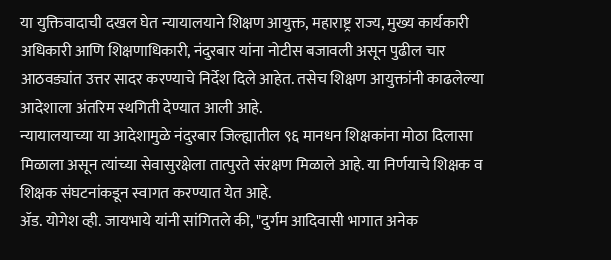या युक्तिवादाची दखल घेत न्यायालयाने शिक्षण आयुक्त, महाराष्ट्र राज्य, मुख्य कार्यकारी अधिकारी आणि शिक्षणाधिकारी, नंदुरबार यांना नोटीस बजावली असून पुढील चार आठवड्यांत उत्तर सादर करण्याचे निर्देश दिले आहेत. तसेच शिक्षण आयुक्तांनी काढलेल्या आदेशाला अंतरिम स्थगिती देण्यात आली आहे.
न्यायालयाच्या या आदेशामुळे नंदुरबार जिल्ह्यातील ९६ मानधन शिक्षकांना मोठा दिलासा मिळाला असून त्यांच्या सेवासुरक्षेला तात्पुरते संरक्षण मिळाले आहे. या निर्णयाचे शिक्षक व शिक्षक संघटनांकडून स्वागत करण्यात येत आहे.
ॲड. योगेश व्ही. जायभाये यांनी सांगितले की, "दुर्गम आदिवासी भागात अनेक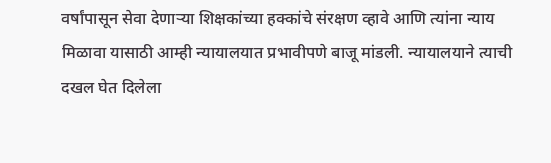वर्षांपासून सेवा देणाऱ्या शिक्षकांच्या हक्कांचे संरक्षण व्हावे आणि त्यांना न्याय मिळावा यासाठी आम्ही न्यायालयात प्रभावीपणे बाजू मांडली. न्यायालयाने त्याची दखल घेत दिलेला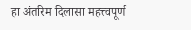हा अंतरिम दिलासा महत्त्वपूर्ण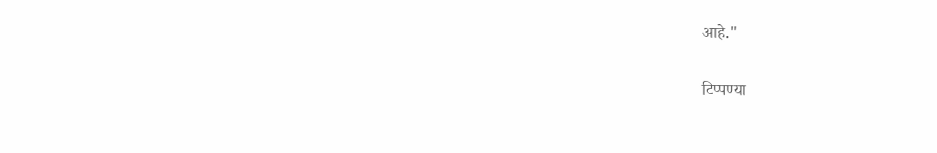आहे."

टिप्पण्या